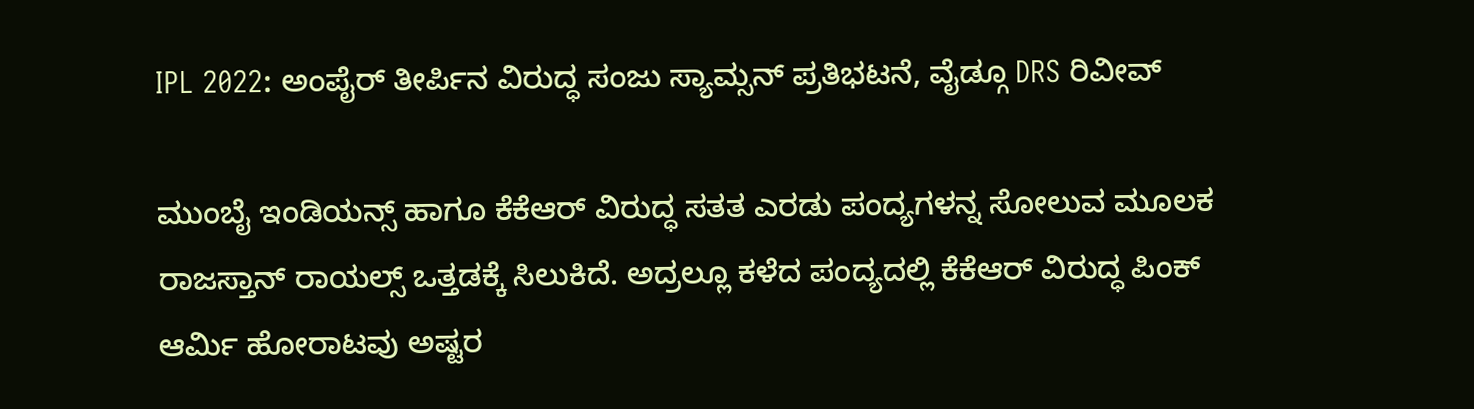IPL 2022: ಅಂಪೈರ್ ತೀರ್ಪಿನ ವಿರುದ್ಧ ಸಂಜು ಸ್ಯಾಮ್ಸನ್ ಪ್ರತಿಭಟನೆ, ವೈಡ್ಗೂ DRS ರಿವೀವ್

ಮುಂಬೈ ಇಂಡಿಯನ್ಸ್ ಹಾಗೂ ಕೆಕೆಆರ್ ವಿರುದ್ಧ ಸತತ ಎರಡು ಪಂದ್ಯಗಳನ್ನ ಸೋಲುವ ಮೂಲಕ ರಾಜಸ್ತಾನ್ ರಾಯಲ್ಸ್ ಒತ್ತಡಕ್ಕೆ ಸಿಲುಕಿದೆ. ಅದ್ರಲ್ಲೂ ಕಳೆದ ಪಂದ್ಯದಲ್ಲಿ ಕೆಕೆಆರ್ ವಿರುದ್ಧ ಪಿಂಕ್ ಆರ್ಮಿ ಹೋರಾಟವು ಅಷ್ಟರ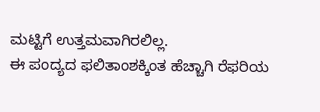ಮಟ್ಟಿಗೆ ಉತ್ತಮವಾಗಿರಲಿಲ್ಲ.
ಈ ಪಂದ್ಯದ ಫಲಿತಾಂಶಕ್ಕಿಂತ ಹೆಚ್ಚಾಗಿ ರೆಫರಿಯ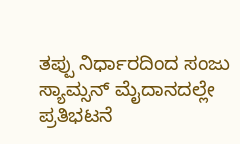ತಪ್ಪು ನಿರ್ಧಾರದಿಂದ ಸಂಜು ಸ್ಯಾಮ್ಸನ್ ಮೈದಾನದಲ್ಲೇ ಪ್ರತಿಭಟನೆ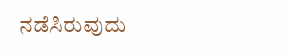ನಡೆಸಿರುವುದು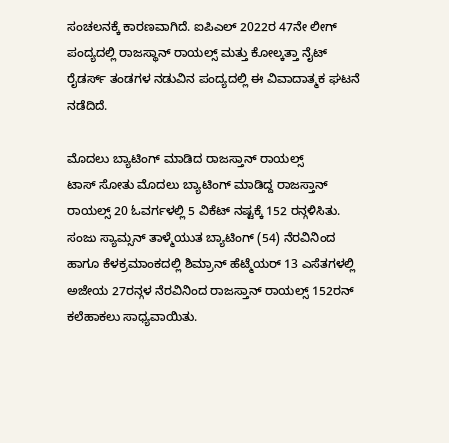ಸಂಚಲನಕ್ಕೆ ಕಾರಣವಾಗಿದೆ. ಐಪಿಎಲ್ 2022ರ 47ನೇ ಲೀಗ್ ಪಂದ್ಯದಲ್ಲಿ ರಾಜಸ್ಥಾನ್ ರಾಯಲ್ಸ್ ಮತ್ತು ಕೋಲ್ಕತ್ತಾ ನೈಟ್ ರೈಡರ್ಸ್ ತಂಡಗಳ ನಡುವಿನ ಪಂದ್ಯದಲ್ಲಿ ಈ ವಿವಾದಾತ್ಮಕ ಘಟನೆ ನಡೆದಿದೆ.

ಮೊದಲು ಬ್ಯಾಟಿಂಗ್ ಮಾಡಿದ ರಾಜಸ್ತಾನ್ ರಾಯಲ್ಸ್
ಟಾಸ್ ಸೋತು ಮೊದಲು ಬ್ಯಾಟಿಂಗ್ ಮಾಡಿದ್ದ ರಾಜಸ್ತಾನ್ ರಾಯಲ್ಸ್ 20 ಓವರ್ಗಳಲ್ಲಿ 5 ವಿಕೆಟ್ ನಷ್ಟಕ್ಕೆ 152 ರನ್ಗಳಿಸಿತು. ಸಂಜು ಸ್ಯಾಮ್ಸನ್ ತಾಳ್ಮೆಯುತ ಬ್ಯಾಟಿಂಗ್ (54) ನೆರವಿನಿಂದ ಹಾಗೂ ಕೆಳಕ್ರಮಾಂಕದಲ್ಲಿ ಶಿಮ್ರಾನ್ ಹೆಟ್ಮೆಯರ್ 13 ಎಸೆತಗಳಲ್ಲಿ ಅಜೇಯ 27ರನ್ಗಳ ನೆರವಿನಿಂದ ರಾಜಸ್ತಾನ್ ರಾಯಲ್ಸ್ 152ರನ್ ಕಲೆಹಾಕಲು ಸಾಧ್ಯವಾಯಿತು.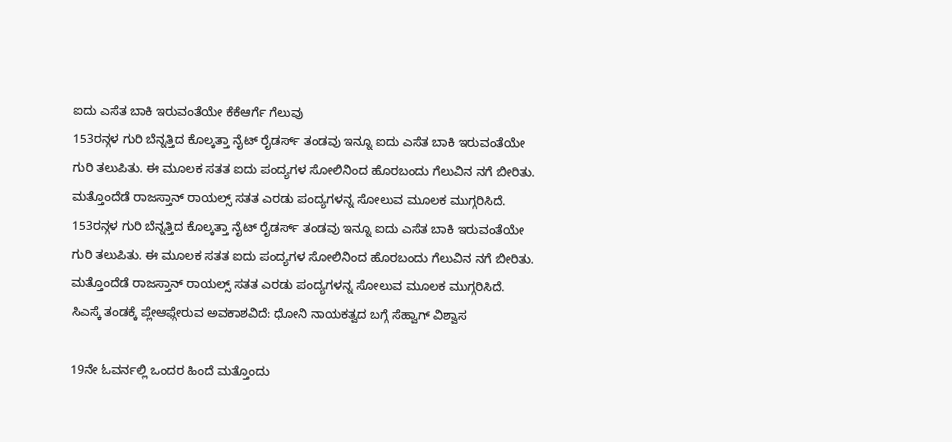ಐದು ಎಸೆತ ಬಾಕಿ ಇರುವಂತೆಯೇ ಕೆಕೆಆರ್ಗೆ ಗೆಲುವು
153ರನ್ಗಳ ಗುರಿ ಬೆನ್ನತ್ತಿದ ಕೊಲ್ಕತ್ತಾ ನೈಟ್ ರೈಡರ್ಸ್ ತಂಡವು ಇನ್ನೂ ಐದು ಎಸೆತ ಬಾಕಿ ಇರುವಂತೆಯೇ ಗುರಿ ತಲುಪಿತು. ಈ ಮೂಲಕ ಸತತ ಐದು ಪಂದ್ಯಗಳ ಸೋಲಿನಿಂದ ಹೊರಬಂದು ಗೆಲುವಿನ ನಗೆ ಬೀರಿತು. ಮತ್ತೊಂದೆಡೆ ರಾಜಸ್ತಾನ್ ರಾಯಲ್ಸ್ ಸತತ ಎರಡು ಪಂದ್ಯಗಳನ್ನ ಸೋಲುವ ಮೂಲಕ ಮುಗ್ಗರಿಸಿದೆ.
153ರನ್ಗಳ ಗುರಿ ಬೆನ್ನತ್ತಿದ ಕೊಲ್ಕತ್ತಾ ನೈಟ್ ರೈಡರ್ಸ್ ತಂಡವು ಇನ್ನೂ ಐದು ಎಸೆತ ಬಾಕಿ ಇರುವಂತೆಯೇ ಗುರಿ ತಲುಪಿತು. ಈ ಮೂಲಕ ಸತತ ಐದು ಪಂದ್ಯಗಳ ಸೋಲಿನಿಂದ ಹೊರಬಂದು ಗೆಲುವಿನ ನಗೆ ಬೀರಿತು. ಮತ್ತೊಂದೆಡೆ ರಾಜಸ್ತಾನ್ ರಾಯಲ್ಸ್ ಸತತ ಎರಡು ಪಂದ್ಯಗಳನ್ನ ಸೋಲುವ ಮೂಲಕ ಮುಗ್ಗರಿಸಿದೆ.
ಸಿಎಸ್ಕೆ ತಂಡಕ್ಕೆ ಪ್ಲೇಆಫ್ಗೇರುವ ಅವಕಾಶವಿದೆ: ಧೋನಿ ನಾಯಕತ್ವದ ಬಗ್ಗೆ ಸೆಹ್ವಾಗ್ ವಿಶ್ವಾಸ

19ನೇ ಓವರ್ನಲ್ಲಿ ಒಂದರ ಹಿಂದೆ ಮತ್ತೊಂದು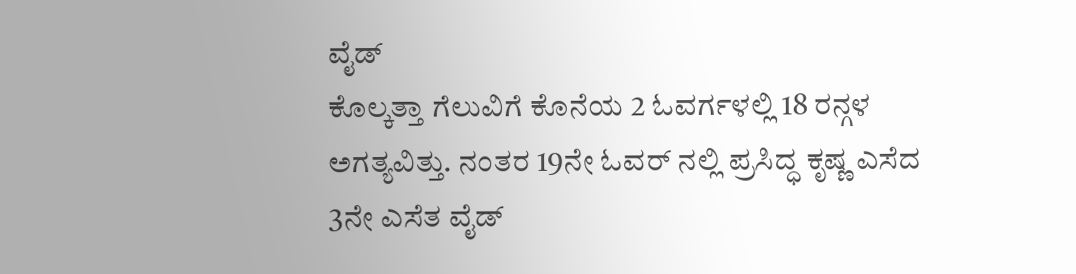ವೈಡ್
ಕೊಲ್ಕತ್ತಾ ಗೆಲುವಿಗೆ ಕೊನೆಯ 2 ಓವರ್ಗಳಲ್ಲಿ 18 ರನ್ಗಳ ಅಗತ್ಯವಿತ್ತು. ನಂತರ 19ನೇ ಓವರ್ ನಲ್ಲಿ ಪ್ರಸಿದ್ಧ ಕೃಷ್ಣ ಎಸೆದ 3ನೇ ಎಸೆತ ವೈಡ್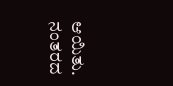ಆಯಿತು. ನಂತರದ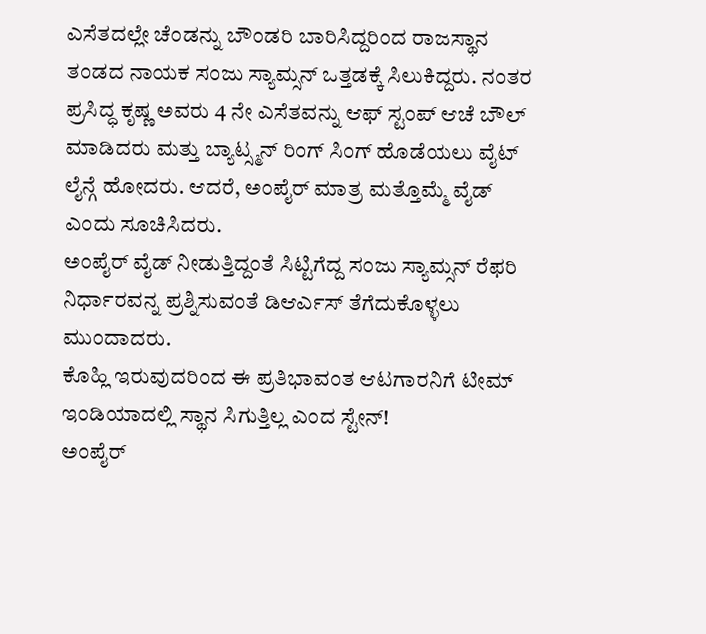ಎಸೆತದಲ್ಲೇ ಚೆಂಡನ್ನು ಬೌಂಡರಿ ಬಾರಿಸಿದ್ದರಿಂದ ರಾಜಸ್ಥಾನ ತಂಡದ ನಾಯಕ ಸಂಜು ಸ್ಯಾಮ್ಸನ್ ಒತ್ತಡಕ್ಕೆ ಸಿಲುಕಿದ್ದರು. ನಂತರ ಪ್ರಸಿದ್ಧ ಕೃಷ್ಣ ಅವರು 4 ನೇ ಎಸೆತವನ್ನು ಆಫ್ ಸ್ಟಂಪ್ ಆಚೆ ಬೌಲ್ ಮಾಡಿದರು ಮತ್ತು ಬ್ಯಾಟ್ಸ್ಮನ್ ರಿಂಗ್ ಸಿಂಗ್ ಹೊಡೆಯಲು ವೈಟ್ ಲೈನ್ಗೆ ಹೋದರು. ಆದರೆ, ಅಂಪೈರ್ ಮಾತ್ರ ಮತ್ತೊಮ್ಮೆ ವೈಡ್ ಎಂದು ಸೂಚಿಸಿದರು.
ಅಂಪೈರ್ ವೈಡ್ ನೀಡುತ್ತಿದ್ದಂತೆ ಸಿಟ್ಟಿಗೆದ್ದ ಸಂಜು ಸ್ಯಾಮ್ಸನ್ ರೆಫರಿ ನಿರ್ಧಾರವನ್ನ ಪ್ರಶ್ನಿಸುವಂತೆ ಡಿಆರ್ಎಸ್ ತೆಗೆದುಕೊಳ್ಳಲು ಮುಂದಾದರು.
ಕೊಹ್ಲಿ ಇರುವುದರಿಂದ ಈ ಪ್ರತಿಭಾವಂತ ಆಟಗಾರನಿಗೆ ಟೀಮ್ ಇಂಡಿಯಾದಲ್ಲಿ ಸ್ಥಾನ ಸಿಗುತ್ತಿಲ್ಲ ಎಂದ ಸ್ಟೇನ್!
ಅಂಪೈರ್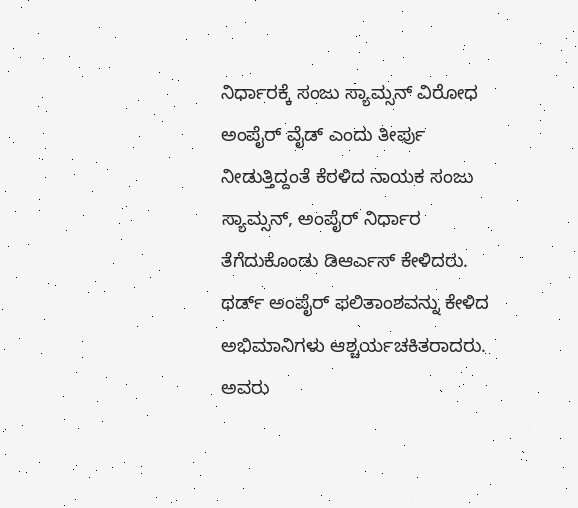ನಿರ್ಧಾರಕ್ಕೆ ಸಂಜು ಸ್ಯಾಮ್ಸನ್ ವಿರೋಧ
ಅಂಪೈರ್ ವೈಡ್ ಎಂದು ತೀರ್ಪು ನೀಡುತ್ತಿದ್ದಂತೆ ಕೆರಳಿದ ನಾಯಕ ಸಂಜು ಸ್ಯಾಮ್ಸನ್, ಅಂಪೈರ್ ನಿರ್ಧಾರ ತೆಗೆದುಕೊಂಡು ಡಿಆರ್ಎಸ್ ಕೇಳಿದರು. ಥರ್ಡ್ ಅಂಪೈರ್ ಫಲಿತಾಂಶವನ್ನು ಕೇಳಿದ ಅಭಿಮಾನಿಗಳು ಆಶ್ಚರ್ಯಚಕಿತರಾದರು. ಅವರು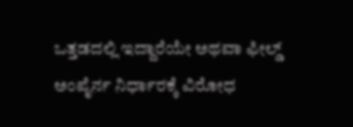ಒತ್ತಡದಲ್ಲಿ ಇದ್ದಾರೆಯೇ ಅಥವಾ ಫೀಲ್ಡ್ ಅಂಪೈರ್ನ ನಿರ್ಧಾರಕ್ಕೆ ವಿರೋಧ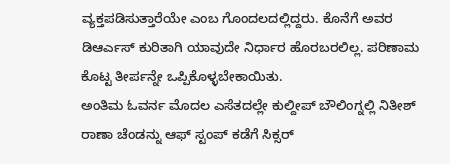ವ್ಯಕ್ತಪಡಿಸುತ್ತಾರೆಯೇ ಎಂಬ ಗೊಂದಲದಲ್ಲಿದ್ದರು. ಕೊನೆಗೆ ಅವರ ಡಿಆರ್ಎಸ್ ಕುರಿತಾಗಿ ಯಾವುದೇ ನಿರ್ಧಾರ ಹೊರಬರಲಿಲ್ಲ. ಪರಿಣಾಮ ಕೊಟ್ಟ ತೀರ್ಪನ್ನೇ ಒಪ್ಪಿಕೊಳ್ಳಬೇಕಾಯಿತು.
ಅಂತಿಮ ಓವರ್ನ ಮೊದಲ ಎಸೆತದಲ್ಲೇ ಕುಲ್ದೀಪ್ ಬೌಲಿಂಗ್ನಲ್ಲಿ ನಿತೀಶ್ ರಾಣಾ ಚೆಂಡನ್ನು ಆಫ್ ಸ್ಟಂಪ್ ಕಡೆಗೆ ಸಿಕ್ಸರ್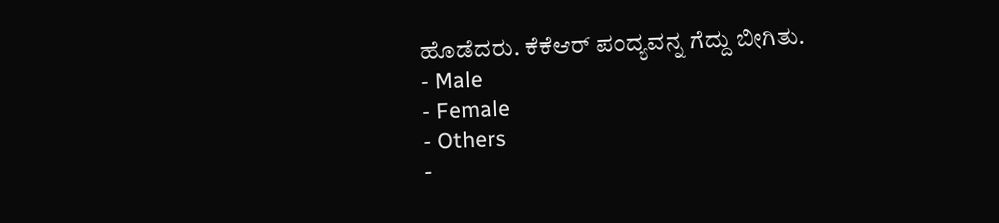ಹೊಡೆದರು. ಕೆಕೆಆರ್ ಪಂದ್ಯವನ್ನ ಗೆದ್ದು ಬೀಗಿತು.
- Male
- Female
- Others
-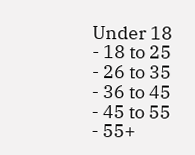Under 18
- 18 to 25
- 26 to 35
- 36 to 45
- 45 to 55
- 55+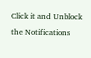Click it and Unblock the Notifications